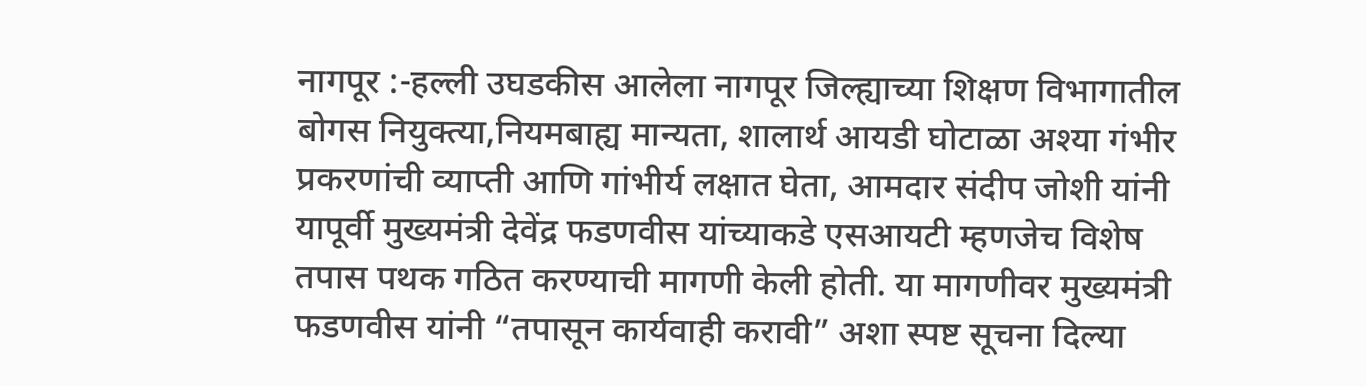नागपूर :-हल्ली उघडकीस आलेला नागपूर जिल्ह्याच्या शिक्षण विभागातील बोगस नियुक्त्या,नियमबाह्य मान्यता, शालार्थ आयडी घोटाळा अश्या गंभीर प्रकरणांची व्याप्ती आणि गांभीर्य लक्षात घेता, आमदार संदीप जोशी यांनी यापूर्वी मुख्यमंत्री देवेंद्र फडणवीस यांच्याकडे एसआयटी म्हणजेच विशेष तपास पथक गठित करण्याची मागणी केली होती. या मागणीवर मुख्यमंत्री फडणवीस यांनी “तपासून कार्यवाही करावी” अशा स्पष्ट सूचना दिल्या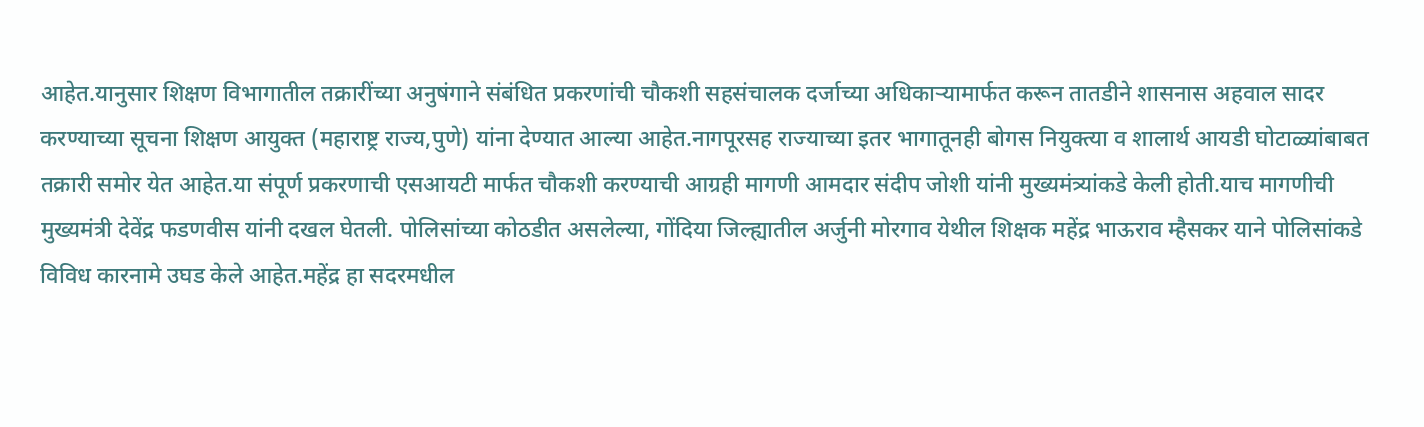आहेत.यानुसार शिक्षण विभागातील तक्रारींच्या अनुषंगाने संबंधित प्रकरणांची चौकशी सहसंचालक दर्जाच्या अधिकाऱ्यामार्फत करून तातडीने शासनास अहवाल सादर करण्याच्या सूचना शिक्षण आयुक्त (महाराष्ट्र राज्य,पुणे) यांना देण्यात आल्या आहेत.नागपूरसह राज्याच्या इतर भागातूनही बोगस नियुक्त्या व शालार्थ आयडी घोटाळ्यांबाबत तक्रारी समोर येत आहेत.या संपूर्ण प्रकरणाची एसआयटी मार्फत चौकशी करण्याची आग्रही मागणी आमदार संदीप जोशी यांनी मुख्यमंत्र्यांकडे केली होती.याच मागणीची मुख्यमंत्री देवेंद्र फडणवीस यांनी दखल घेतली. पोलिसांच्या कोठडीत असलेल्या, गोंदिया जिल्ह्यातील अर्जुनी मोरगाव येथील शिक्षक महेंद्र भाऊराव म्हैसकर याने पोलिसांकडे विविध कारनामे उघड केले आहेत.महेंद्र हा सदरमधील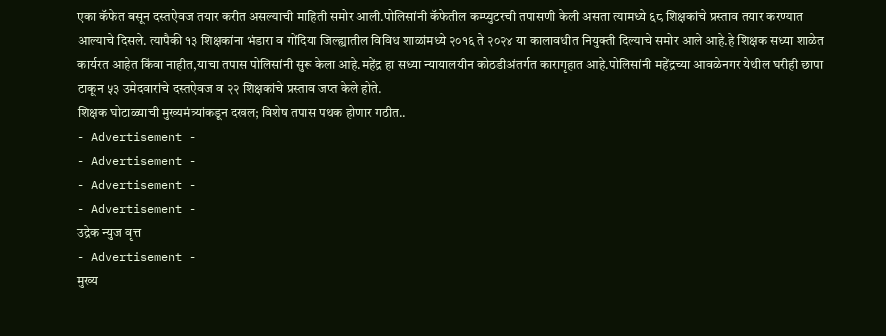एका कॅफेत बसून दस्तऐवज तयार करीत असल्याची माहिती समोर आली.पोलिसांनी कॅफेतील कम्प्युटरची तपासणी केली असता त्यामध्ये ६८ शिक्षकांचे प्रस्ताव तयार करण्यात आल्याचे दिसले. त्यापैकी १३ शिक्षकांना भंडारा व गोंदिया जिल्ह्यातील विविध शाळांमध्ये २०१६ ते २०२४ या कालावधीत नियुक्ती दिल्याचे समोर आले आहे.हे शिक्षक सध्या शाळेत कार्यरत आहेत किंवा नाहीत,याचा तपास पोलिसांनी सुरू केला आहे.महेंद्र हा सध्या न्यायालयीन कोठडीअंतर्गत कारागृहात आहे.पोलिसांनी महेंद्रच्या आवळेनगर येथील घरीही छापा टाकून ५३ उमेदवारांचे दस्तऐवज व २२ शिक्षकांचे प्रस्ताव जप्त केले होते.
शिक्षक घोटाळ्याची मुख्यमंत्र्यांकडून दखल; विशेष तपास पथक होणार गठीत..
- Advertisement -
- Advertisement -
- Advertisement -
- Advertisement -
उद्रेक न्युज वृत्त
- Advertisement -
मुख्य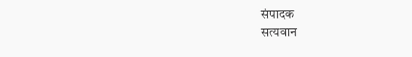संपादक
सत्यवान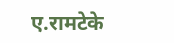ए.रामटेके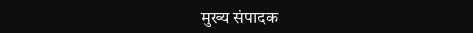मुख्य संपादक